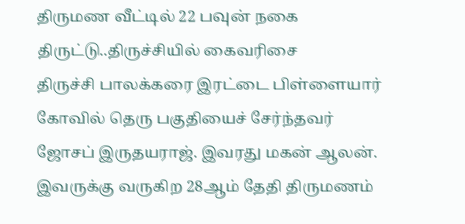திருமண வீட்டில் 22 பவுன் நகை திருட்டு..திருச்சியில் கைவரிசை
திருச்சி பாலக்கரை இரட்டை பிள்ளையார் கோவில் தெரு பகுதியைச் சேர்ந்தவர் ஜோசப் இருதயராஜ். இவரது மகன் ஆலன். இவருக்கு வருகிற 28ஆம் தேதி திருமணம்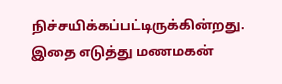நிச்சயிக்கப்பட்டிருக்கின்றது. இதை எடுத்து மணமகன்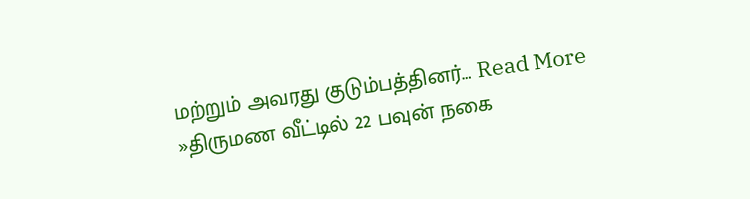மற்றும் அவரது குடும்பத்தினர்… Read More »திருமண வீட்டில் 22 பவுன் நகை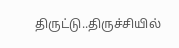திருட்டு..திருச்சியில்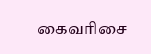கைவரிசை